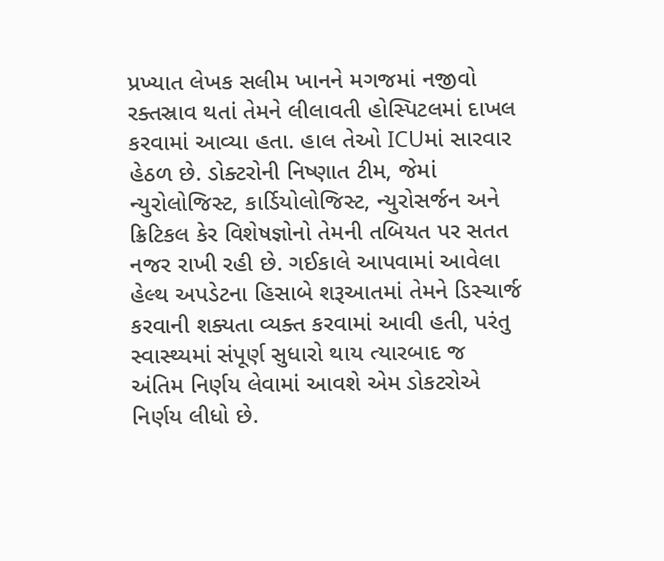પ્રખ્યાત લેખક સલીમ ખાનને મગજમાં નજીવો રક્તસ્રાવ થતાં તેમને લીલાવતી હોસ્પિટલમાં દાખલ કરવામાં આવ્યા હતા. હાલ તેઓ ICUમાં સારવાર હેઠળ છે. ડોક્ટરોની નિષ્ણાત ટીમ, જેમાં ન્યુરોલોજિસ્ટ, કાર્ડિયોલોજિસ્ટ, ન્યુરોસર્જન અને ક્રિટિકલ કેર વિશેષજ્ઞોનો તેમની તબિયત પર સતત નજર રાખી રહી છે. ગઈકાલે આપવામાં આવેલા હેલ્થ અપડેટના હિસાબે શરૂઆતમાં તેમને ડિસ્ચાર્જ કરવાની શક્યતા વ્યક્ત કરવામાં આવી હતી, પરંતુ સ્વાસ્થ્યમાં સંપૂર્ણ સુધારો થાય ત્યારબાદ જ અંતિમ નિર્ણય લેવામાં આવશે એમ ડોકટરોએ નિર્ણય લીધો છે.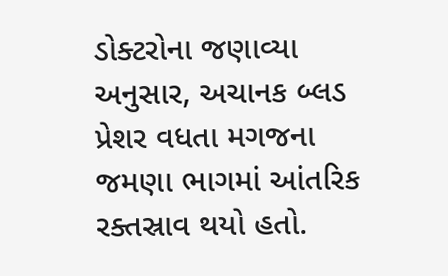ડોક્ટરોના જણાવ્યા અનુસાર, અચાનક બ્લડ પ્રેશર વધતા મગજના જમણા ભાગમાં આંતરિક રક્તસ્રાવ થયો હતો.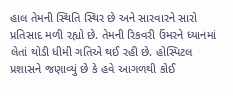હાલ તેમની સ્થિતિ સ્થિર છે અને સારવારને સારો પ્રતિસાદ મળી રહ્યો છે. તેમની રિકવરી ઉંમરને ધ્યાનમાં લેતાં થોડી ધીમી ગતિએ થઈ રહી છે. હોસ્પિટલ પ્રશાસને જણાવ્યું છે કે હવે આગળથી કોઈ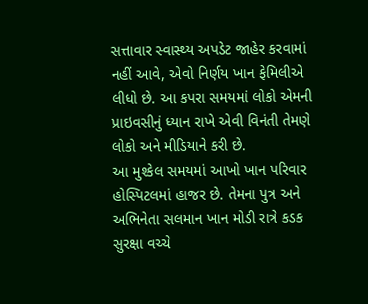સત્તાવાર સ્વાસ્થ્ય અપડેટ જાહેર કરવામાં નહીં આવે, એવો નિર્ણય ખાન ફેમિલીએ લીધો છે. આ કપરા સમયમાં લોકો એમની પ્રાઇવસીનું ધ્યાન રાખે એવી વિનંતી તેમણે લોકો અને મીડિયાને કરી છે.
આ મુશ્કેલ સમયમાં આખો ખાન પરિવાર હોસ્પિટલમાં હાજર છે. તેમના પુત્ર અને અભિનેતા સલમાન ખાન મોડી રાત્રે કડક સુરક્ષા વચ્ચે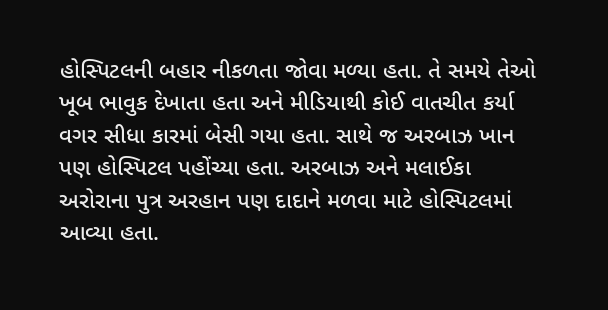હોસ્પિટલની બહાર નીકળતા જોવા મળ્યા હતા. તે સમયે તેઓ ખૂબ ભાવુક દેખાતા હતા અને મીડિયાથી કોઈ વાતચીત કર્યા વગર સીધા કારમાં બેસી ગયા હતા. સાથે જ અરબાઝ ખાન પણ હોસ્પિટલ પહોંચ્યા હતા. અરબાઝ અને મલાઈકા અરોરાના પુત્ર અરહાન પણ દાદાને મળવા માટે હોસ્પિટલમાં આવ્યા હતા.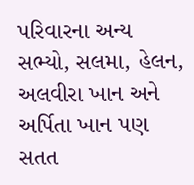પરિવારના અન્ય સભ્યો, સલમા, હેલન, અલવીરા ખાન અને અર્પિતા ખાન પણ સતત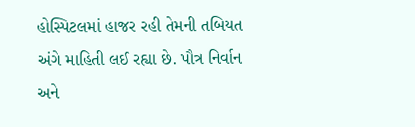હોસ્પિટલમાં હાજર રહી તેમની તબિયત અંગે માહિતી લઈ રહ્યા છે. પૌત્ર નિર્વાન અને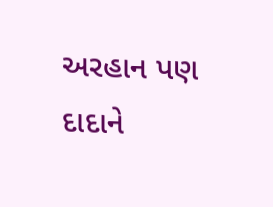અરહાન પણ દાદાને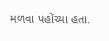મળવા પહોંચ્યા હતા.